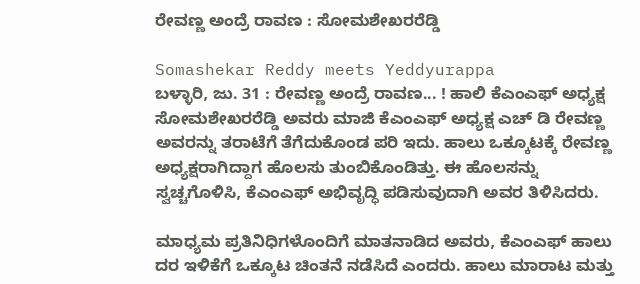ರೇವಣ್ಣ ಅಂದ್ರೆ ರಾವಣ : ಸೋಮಶೇಖರರೆಡ್ಡಿ

Somashekar Reddy meets Yeddyurappa
ಬಳ್ಳಾರಿ, ಜು. 31 : ರೇವಣ್ಣ ಅಂದ್ರೆ ರಾವಣ... ! ಹಾಲಿ ಕೆಎಂಎಫ್ ಅಧ್ಯಕ್ಷ ಸೋಮಶೇಖರರೆಡ್ಡಿ ಅವರು ಮಾಜಿ ಕೆಎಂಎಫ್ ಅಧ್ಯಕ್ಷ ಎಚ್ ಡಿ ರೇವಣ್ಣ ಅವರನ್ನು ತರಾಟೆಗೆ ತೆಗೆದುಕೊಂಡ ಪರಿ ಇದು. ಹಾಲು ಒಕ್ಕೂಟಕ್ಕೆ ರೇವಣ್ಣ ಅಧ್ಯಕ್ಷರಾಗಿದ್ದಾಗ ಹೊಲಸು ತುಂಬಿಕೊಂಡಿತ್ತು. ಈ ಹೊಲಸನ್ನು ಸ್ವಚ್ಚಗೊಳಿಸಿ, ಕೆಎಂಎಫ್ ಅಭಿವೃದ್ಧಿ ಪಡಿಸುವುದಾಗಿ ಅವರ ತಿಳಿಸಿದರು.

ಮಾಧ್ಯಮ ಪ್ರತಿನಿಧಿಗಳೊಂದಿಗೆ ಮಾತನಾಡಿದ ಅವರು, ಕೆಎಂಎಫ್ ಹಾಲು ದರ ಇಳಿಕೆಗೆ ಒಕ್ಕೂಟ ಚಿಂತನೆ ನಡೆಸಿದೆ ಎಂದರು. ಹಾಲು ಮಾರಾಟ ಮತ್ತು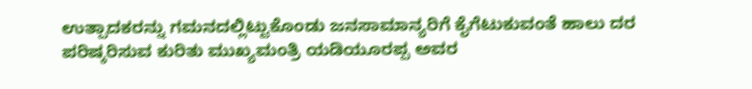ಉತ್ಪಾದಕರನ್ನು ಗಮನದಲ್ಲಿಟ್ಟುಕೊಂಡು ಜನಸಾಮಾನ್ಯರಿಗೆ ಕೈಗೆಟುಕುವಂತೆ ಹಾಲು ದರ ಪರಿಷ್ಕರಿಸುವ ಕುರಿತು ಮುಖ್ಯಮಂತ್ರಿ ಯಡಿಯೂರಪ್ಪ ಅವರ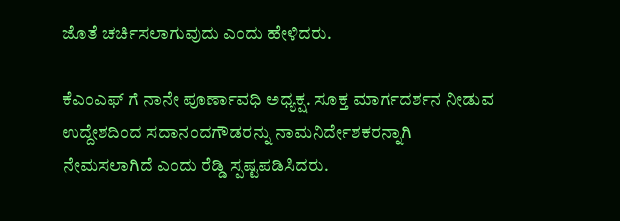ಜೊತೆ ಚರ್ಚಿಸಲಾಗುವುದು ಎಂದು ಹೇಳಿದರು.

ಕೆಎಂಎಫ್ ಗೆ ನಾನೇ ಪೂರ್ಣಾವಧಿ ಅಧ್ಯಕ್ಷ. ಸೂಕ್ತ ಮಾರ್ಗದರ್ಶನ ನೀಡುವ ಉದ್ದೇಶದಿಂದ ಸದಾನಂದಗೌಡರನ್ನು ನಾಮನಿರ್ದೇಶಕರನ್ನಾಗಿ ನೇಮಸಲಾಗಿದೆ ಎಂದು ರೆಡ್ಡಿ ಸ್ಪಷ್ಟಪಡಿಸಿದರು.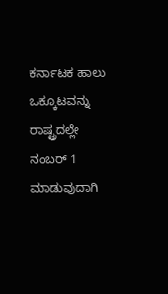ಕರ್ನಾಟಕ ಹಾಲು ಒಕ್ಕೂಟವನ್ನು ರಾಷ್ಟ್ರದಲ್ಲೇ ನಂಬರ್ 1 ಮಾಡುವುದಾಗಿ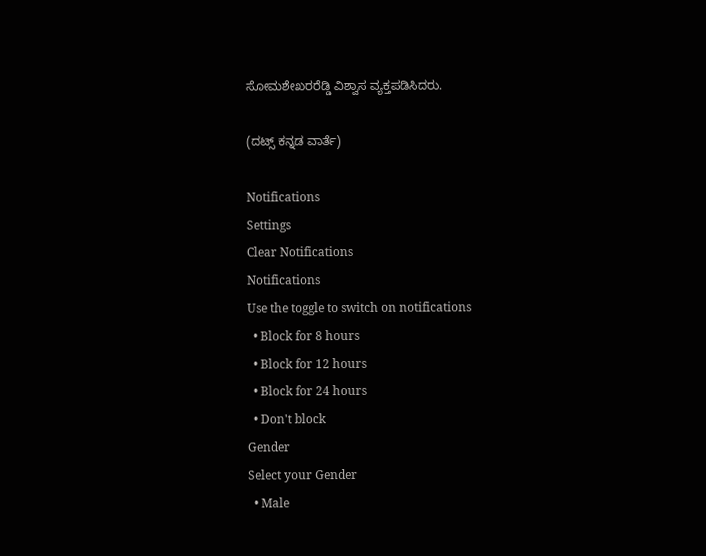ಸೋಮಶೇಖರರೆಡ್ಡಿ ವಿಶ್ವಾಸ ವ್ಯಕ್ತಪಡಿಸಿದರು.

(ದಟ್ಸ್ ಕನ್ನಡ ವಾರ್ತೆ)

Notifications
Settings
Clear Notifications
Notifications
Use the toggle to switch on notifications
  • Block for 8 hours
  • Block for 12 hours
  • Block for 24 hours
  • Don't block
Gender
Select your Gender
  • Male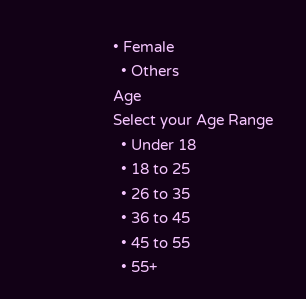• Female
  • Others
Age
Select your Age Range
  • Under 18
  • 18 to 25
  • 26 to 35
  • 36 to 45
  • 45 to 55
  • 55+